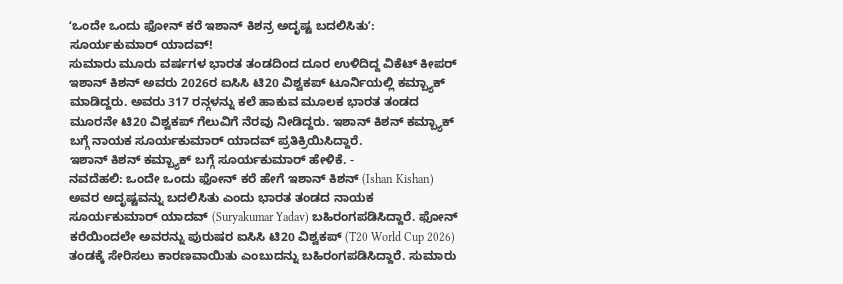ʻಒಂದೇ ಒಂದು ಫೋನ್ ಕರೆ ಇಶಾನ್ ಕಿಶನ್ರ ಅದೃಷ್ಟ ಬದಲಿಸಿತುʼ: ಸೂರ್ಯಕುಮಾರ್ ಯಾದವ್!
ಸುಮಾರು ಮೂರು ವರ್ಷಗಳ ಭಾರತ ತಂಡದಿಂದ ದೂರ ಉಳಿದಿದ್ದ ವಿಕೆಟ್ ಕೀಪರ್ ಇಶಾನ್ ಕಿಶನ್ ಅವರು 2026ರ ಐಸಿಸಿ ಟಿ20 ವಿಶ್ವಕಪ್ ಟೂರ್ನಿಯಲ್ಲಿ ಕಮ್ಬ್ಯಾಕ್ ಮಾಡಿದ್ದರು. ಅವರು 317 ರನ್ಗಳನ್ನು ಕಲೆ ಹಾಕುವ ಮೂಲಕ ಭಾರತ ತಂಡದ ಮೂರನೇ ಟಿ20 ವಿಶ್ವಕಪ್ ಗೆಲುವಿಗೆ ನೆರವು ನೀಡಿದ್ದರು. ಇಶಾನ್ ಕಿಶನ್ ಕಮ್ಬ್ಯಾಕ್ ಬಗ್ಗೆ ನಾಯಕ ಸೂರ್ಯಕುಮಾರ್ ಯಾದವ್ ಪ್ರತಿಕ್ರಿಯಿಸಿದ್ದಾರೆ.
ಇಶಾನ್ ಕಿಶನ್ ಕಮ್ಬ್ಯಾಕ್ ಬಗ್ಗೆ ಸೂರ್ಯಕುಮಾರ್ ಹೇಳಿಕೆ. -
ನವದೆಹಲಿ: ಒಂದೇ ಒಂದು ಫೋನ್ ಕರೆ ಹೇಗೆ ಇಶಾನ್ ಕಿಶನ್ (Ishan Kishan) ಅವರ ಅದೃಷ್ಟವನ್ನು ಬದಲಿಸಿತು ಎಂದು ಭಾರತ ತಂಡದ ನಾಯಕ ಸೂರ್ಯಕುಮಾರ್ ಯಾದವ್ (Suryakumar Yadav) ಬಹಿರಂಗಪಡಿಸಿದ್ದಾರೆ. ಫೋನ್ ಕರೆಯಿಂದಲೇ ಅವರನ್ನು ಪುರುಷರ ಐಸಿಸಿ ಟಿ20 ವಿಶ್ವಕಪ್ (T20 World Cup 2026) ತಂಡಕ್ಕೆ ಸೇರಿಸಲು ಕಾರಣವಾಯಿತು ಎಂಬುದನ್ನು ಬಹಿರಂಗಪಡಿಸಿದ್ದಾರೆ. ಸುಮಾರು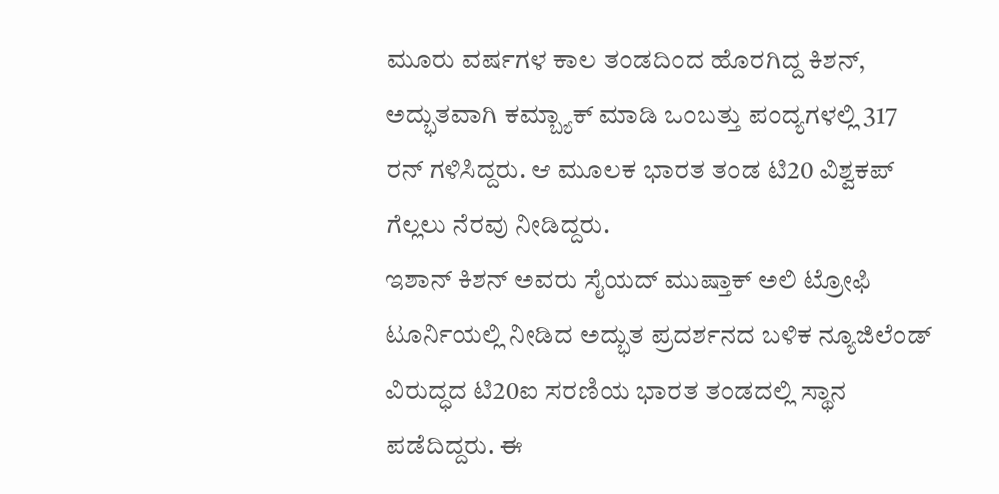ಮೂರು ವರ್ಷಗಳ ಕಾಲ ತಂಡದಿಂದ ಹೊರಗಿದ್ದ ಕಿಶನ್, ಅದ್ಭುತವಾಗಿ ಕಮ್ಬ್ಯಾಕ್ ಮಾಡಿ ಒಂಬತ್ತು ಪಂದ್ಯಗಳಲ್ಲಿ 317 ರನ್ ಗಳಿಸಿದ್ದರು. ಆ ಮೂಲಕ ಭಾರತ ತಂಡ ಟಿ20 ವಿಶ್ವಕಪ್ ಗೆಲ್ಲಲು ನೆರವು ನೀಡಿದ್ದರು.
ಇಶಾನ್ ಕಿಶನ್ ಅವರು ಸೈಯದ್ ಮುಷ್ತಾಕ್ ಅಲಿ ಟ್ರೋಫಿ ಟೂರ್ನಿಯಲ್ಲಿ ನೀಡಿದ ಅದ್ಭುತ ಪ್ರದರ್ಶನದ ಬಳಿಕ ನ್ಯೂಜಿಲೆಂಡ್ ವಿರುದ್ಧದ ಟಿ20ಐ ಸರಣಿಯ ಭಾರತ ತಂಡದಲ್ಲಿ ಸ್ಥಾನ ಪಡೆದಿದ್ದರು. ಈ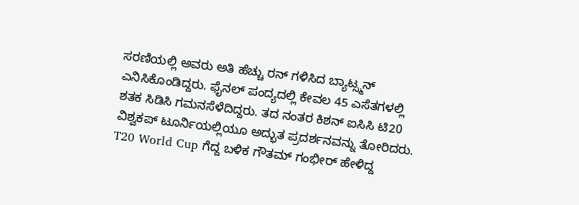ಸರಣಿಯಲ್ಲಿ ಅವರು ಅತಿ ಹೆಚ್ಚು ರನ್ ಗಳಿಸಿದ ಬ್ಯಾಟ್ಸ್ಮನ್ ಎನಿಸಿಕೊಂಡಿದ್ದರು. ಫೈನಲ್ ಪಂದ್ಯದಲ್ಲಿ ಕೇವಲ 45 ಎಸೆತಗಳಲ್ಲಿ ಶತಕ ಸಿಡಿಸಿ ಗಮನಸೆಳೆದಿದ್ದರು. ತದ ನಂತರ ಕಿಶನ್ ಐಸಿಸಿ ಟಿ20 ವಿಶ್ವಕಪ್ ಟೂರ್ನಿಯಲ್ಲಿಯೂ ಅದ್ಭುತ ಪ್ರದರ್ಶನವನ್ನು ತೋರಿದರು.
T20 World Cup ಗೆದ್ದ ಬಳಿಕ ಗೌತಮ್ ಗಂಭೀರ್ ಹೇಳಿದ್ದ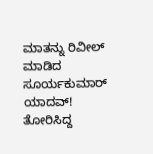ಮಾತನ್ನು ರಿವೀಲ್ ಮಾಡಿದ ಸೂರ್ಯಕುಮಾರ್ ಯಾದವ್!
ತೋರಿಸಿದ್ದ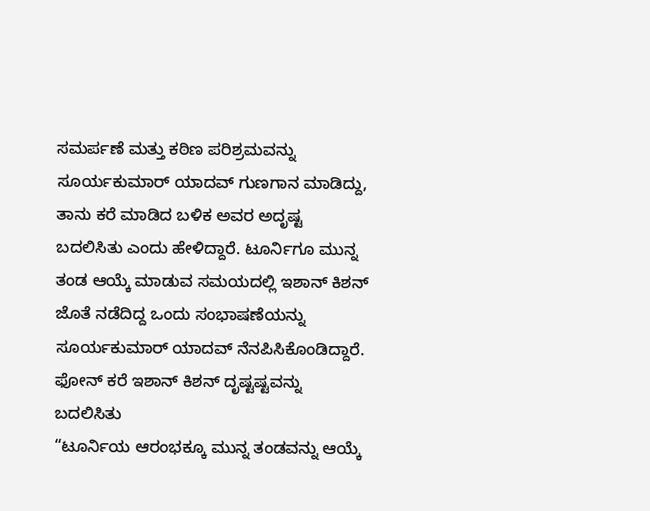ಸಮರ್ಪಣೆ ಮತ್ತು ಕಠಿಣ ಪರಿಶ್ರಮವನ್ನು ಸೂರ್ಯಕುಮಾರ್ ಯಾದವ್ ಗುಣಗಾನ ಮಾಡಿದ್ದು, ತಾನು ಕರೆ ಮಾಡಿದ ಬಳಿಕ ಅವರ ಅದೃಷ್ಟ ಬದಲಿಸಿತು ಎಂದು ಹೇಳಿದ್ದಾರೆ. ಟೂರ್ನಿಗೂ ಮುನ್ನ ತಂಡ ಆಯ್ಕೆ ಮಾಡುವ ಸಮಯದಲ್ಲಿ ಇಶಾನ್ ಕಿಶನ್ ಜೊತೆ ನಡೆದಿದ್ದ ಒಂದು ಸಂಭಾಷಣೆಯನ್ನು ಸೂರ್ಯಕುಮಾರ್ ಯಾದವ್ ನೆನಪಿಸಿಕೊಂಡಿದ್ದಾರೆ.
ಫೋನ್ ಕರೆ ಇಶಾನ್ ಕಿಶನ್ ದೃಷ್ಟಷ್ಟವನ್ನು ಬದಲಿಸಿತು
“ಟೂರ್ನಿಯ ಆರಂಭಕ್ಕೂ ಮುನ್ನ ತಂಡವನ್ನು ಆಯ್ಕೆ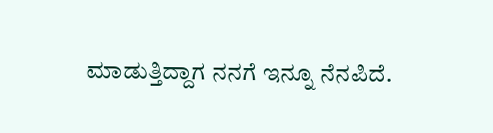ಮಾಡುತ್ತಿದ್ದಾಗ ನನಗೆ ಇನ್ನೂ ನೆನಪಿದೆ.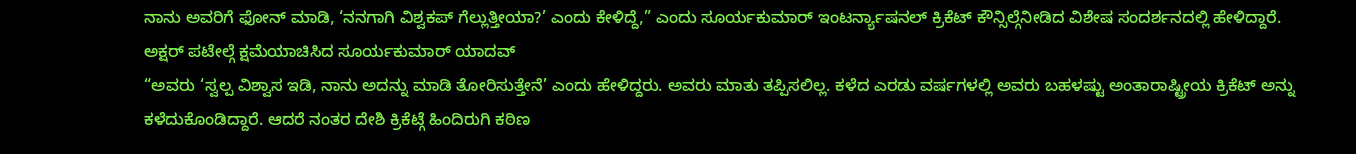ನಾನು ಅವರಿಗೆ ಫೋನ್ ಮಾಡಿ, ‘ನನಗಾಗಿ ವಿಶ್ವಕಪ್ ಗೆಲ್ಲುತ್ತೀಯಾ?’ ಎಂದು ಕೇಳಿದ್ದೆ,” ಎಂದು ಸೂರ್ಯಕುಮಾರ್ ಇಂಟರ್ನ್ಯಾಷನಲ್ ಕ್ರಿಕೆಟ್ ಕೌನ್ಸಿಲ್ಗೆನೀಡಿದ ವಿಶೇಷ ಸಂದರ್ಶನದಲ್ಲಿ ಹೇಳಿದ್ದಾರೆ.
ಅಕ್ಷರ್ ಪಟೇಲ್ಗೆ ಕ್ಷಮೆಯಾಚಿಸಿದ ಸೂರ್ಯಕುಮಾರ್ ಯಾದವ್
“ಅವರು ‘ಸ್ವಲ್ಪ ವಿಶ್ವಾಸ ಇಡಿ, ನಾನು ಅದನ್ನು ಮಾಡಿ ತೋರಿಸುತ್ತೇನೆ’ ಎಂದು ಹೇಳಿದ್ದರು. ಅವರು ಮಾತು ತಪ್ಪಿಸಲಿಲ್ಲ. ಕಳೆದ ಎರಡು ವರ್ಷಗಳಲ್ಲಿ ಅವರು ಬಹಳಷ್ಟು ಅಂತಾರಾಷ್ಟ್ರೀಯ ಕ್ರಿಕೆಟ್ ಅನ್ನು ಕಳೆದುಕೊಂಡಿದ್ದಾರೆ. ಆದರೆ ನಂತರ ದೇಶಿ ಕ್ರಿಕೆಟ್ಗೆ ಹಿಂದಿರುಗಿ ಕಠಿಣ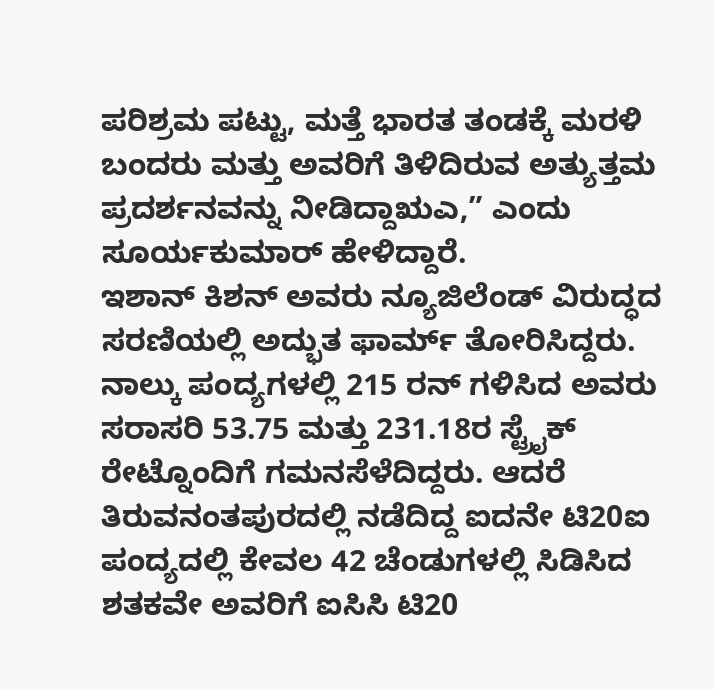ಪರಿಶ್ರಮ ಪಟ್ಟು, ಮತ್ತೆ ಭಾರತ ತಂಡಕ್ಕೆ ಮರಳಿ ಬಂದರು ಮತ್ತು ಅವರಿಗೆ ತಿಳಿದಿರುವ ಅತ್ಯುತ್ತಮ ಪ್ರದರ್ಶನವನ್ನು ನೀಡಿದ್ದಾಋಎ,” ಎಂದು ಸೂರ್ಯಕುಮಾರ್ ಹೇಳಿದ್ದಾರೆ.
ಇಶಾನ್ ಕಿಶನ್ ಅವರು ನ್ಯೂಜಿಲೆಂಡ್ ವಿರುದ್ಧದ ಸರಣಿಯಲ್ಲಿ ಅದ್ಭುತ ಫಾರ್ಮ್ ತೋರಿಸಿದ್ದರು. ನಾಲ್ಕು ಪಂದ್ಯಗಳಲ್ಲಿ 215 ರನ್ ಗಳಿಸಿದ ಅವರು ಸರಾಸರಿ 53.75 ಮತ್ತು 231.18ರ ಸ್ಟ್ರೈಕ್ ರೇಟ್ನೊಂದಿಗೆ ಗಮನಸೆಳೆದಿದ್ದರು. ಆದರೆ ತಿರುವನಂತಪುರದಲ್ಲಿ ನಡೆದಿದ್ದ ಐದನೇ ಟಿ20ಐ ಪಂದ್ಯದಲ್ಲಿ ಕೇವಲ 42 ಚೆಂಡುಗಳಲ್ಲಿ ಸಿಡಿಸಿದ ಶತಕವೇ ಅವರಿಗೆ ಐಸಿಸಿ ಟಿ20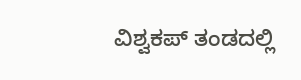ವಿಶ್ವಕಪ್ ತಂಡದಲ್ಲಿ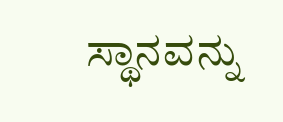ಸ್ಥಾನವನ್ನು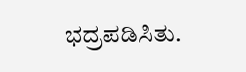ಭದ್ರಪಡಿಸಿತು.